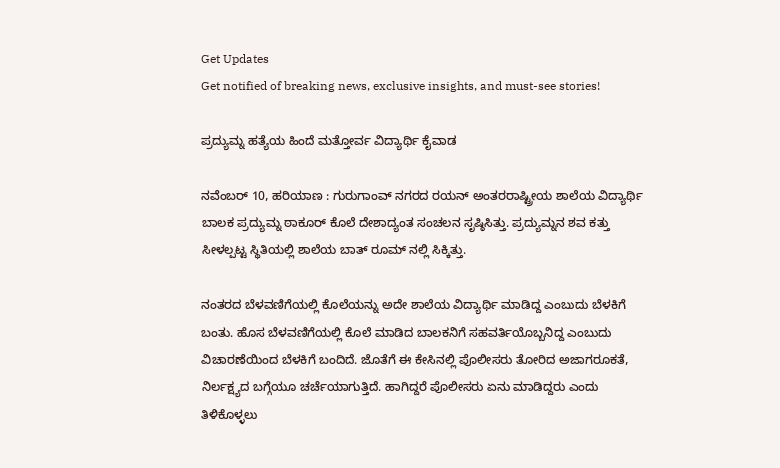Get Updates
Get notified of breaking news, exclusive insights, and must-see stories!

ಪ್ರದ್ಯುಮ್ನ ಹತ್ಯೆಯ ಹಿಂದೆ ಮತ್ತೋರ್ವ ವಿದ್ಯಾರ್ಥಿ ಕೈವಾಡ

ನವೆಂಬರ್ 10, ಹರಿಯಾಣ : ಗುರುಗಾಂವ್ ನಗರದ ರಯನ್ ಅಂತರರಾಷ್ಟ್ರೀಯ ಶಾಲೆಯ ವಿದ್ಯಾರ್ಥಿ ಬಾಲಕ ಪ್ರದ್ಯುಮ್ನ ಠಾಕೂರ್ ಕೊಲೆ ದೇಶಾದ್ಯಂತ ಸಂಚಲನ ಸೃಷ್ಠಿಸಿತ್ತು. ಪ್ರದ್ಯುಮ್ನನ ಶವ ಕತ್ತು ಸೀಳಲ್ಪಟ್ಟ ಸ್ಥಿತಿಯಲ್ಲಿ ಶಾಲೆಯ ಬಾತ್ ರೂಮ್ ನಲ್ಲಿ ಸಿಕ್ಕಿತ್ತು.

ನಂತರದ ಬೆಳವಣಿಗೆಯಲ್ಲಿ ಕೊಲೆಯನ್ನು ಅದೇ ಶಾಲೆಯ ವಿದ್ಯಾರ್ಥಿ ಮಾಡಿದ್ದ ಎಂಬುದು ಬೆಳಕಿಗೆ ಬಂತು. ಹೊಸ ಬೆಳವಣಿಗೆಯಲ್ಲಿ ಕೊಲೆ ಮಾಡಿದ ಬಾಲಕನಿಗೆ ಸಹವರ್ತಿಯೊಬ್ಬನಿದ್ದ ಎಂಬುದು ವಿಚಾರಣೆಯಿಂದ ಬೆಳಕಿಗೆ ಬಂದಿದೆ. ಜೊತೆಗೆ ಈ ಕೇಸಿನಲ್ಲಿ ಪೊಲೀಸರು ತೋರಿದ ಅಜಾಗರೂಕತೆ, ನಿರ್ಲಕ್ಷ್ಯದ ಬಗ್ಗೆಯೂ ಚರ್ಚೆಯಾಗುತ್ತಿದೆ. ಹಾಗಿದ್ದರೆ ಪೊಲೀಸರು ಏನು ಮಾಡಿದ್ದರು ಎಂದು ತಿಳಿಕೊಳ್ಳಲು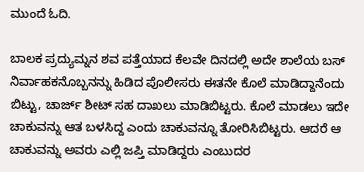ಮುಂದೆ ಓದಿ.

ಬಾಲಕ ಪ್ರದ್ಯುಮ್ನನ ಶವ ಪತ್ತೆಯಾದ ಕೆಲವೇ ದಿನದಲ್ಲಿ ಅದೇ ಶಾಲೆಯ ಬಸ್ ನಿರ್ವಾಹಕನೊಬ್ಬನನ್ನು ಹಿಡಿದ ಪೊಲೀಸರು ಈತನೇ ಕೊಲೆ ಮಾಡಿದ್ದಾನೆಂದು ಬಿಟ್ಟು, ಚಾರ್ಜ್ ಶೀಟ್ ಸಹ ದಾಖಲು ಮಾಡಿಬಿಟ್ಟರು. ಕೊಲೆ ಮಾಡಲು ಇದೇ ಚಾಕುವನ್ನು ಆತ ಬಳಸಿದ್ದ ಎಂದು ಚಾಕುವನ್ನೂ ತೋರಿಸಿಬಿಟ್ಟರು. ಆದರೆ ಆ ಚಾಕುವನ್ನು ಅವರು ಎಲ್ಲಿ ಜಪ್ತಿ ಮಾಡಿದ್ದರು ಎಂಬುದರ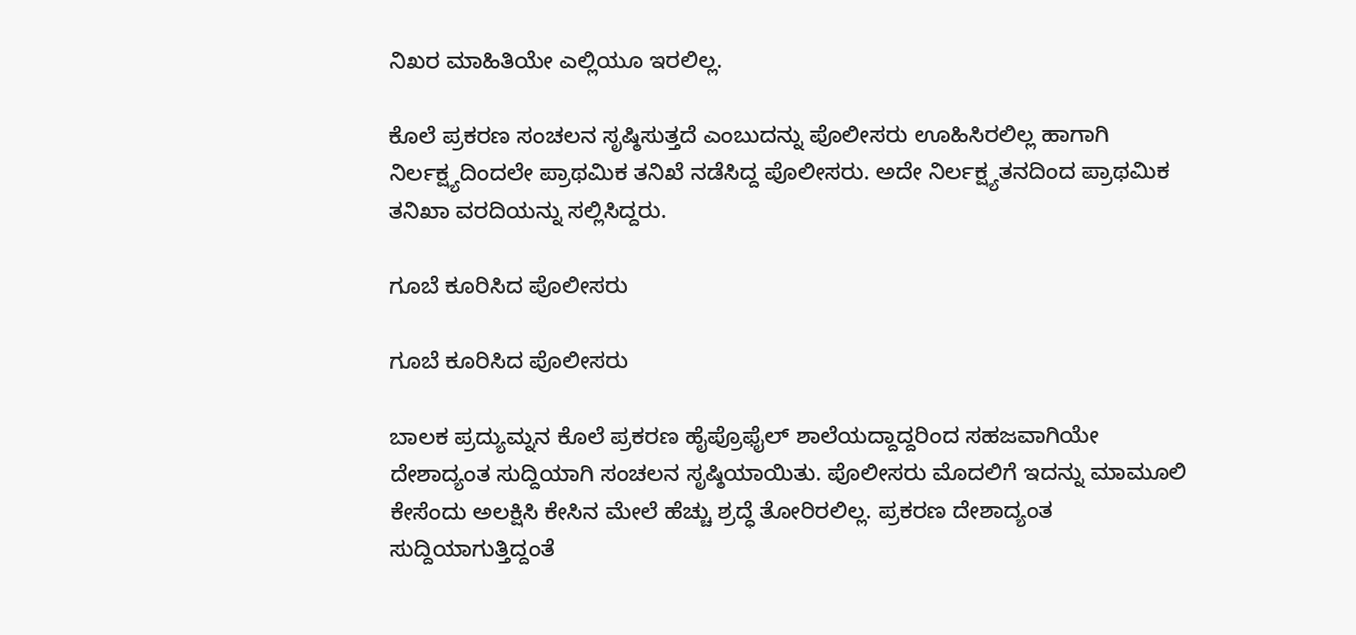ನಿಖರ ಮಾಹಿತಿಯೇ ಎಲ್ಲಿಯೂ ಇರಲಿಲ್ಲ.

ಕೊಲೆ ಪ್ರಕರಣ ಸಂಚಲನ ಸೃಷ್ಠಿಸುತ್ತದೆ ಎಂಬುದನ್ನು ಪೊಲೀಸರು ಊಹಿಸಿರಲಿಲ್ಲ ಹಾಗಾಗಿ ನಿರ್ಲಕ್ಷ್ಯದಿಂದಲೇ ಪ್ರಾಥಮಿಕ ತನಿಖೆ ನಡೆಸಿದ್ದ ಪೊಲೀಸರು. ಅದೇ ನಿರ್ಲಕ್ಷ್ಯತನದಿಂದ ಪ್ರಾಥಮಿಕ ತನಿಖಾ ವರದಿಯನ್ನು ಸಲ್ಲಿಸಿದ್ದರು.

ಗೂಬೆ ಕೂರಿಸಿದ ಪೊಲೀಸರು

ಗೂಬೆ ಕೂರಿಸಿದ ಪೊಲೀಸರು

ಬಾಲಕ ಪ್ರದ್ಯುಮ್ನನ ಕೊಲೆ ಪ್ರಕರಣ ಹೈಪ್ರೊಫೈಲ್ ಶಾಲೆಯದ್ದಾದ್ದರಿಂದ ಸಹಜವಾಗಿಯೇ ದೇಶಾದ್ಯಂತ ಸುದ್ದಿಯಾಗಿ ಸಂಚಲನ ಸೃಷ್ಠಿಯಾಯಿತು. ಪೊಲೀಸರು ಮೊದಲಿಗೆ ಇದನ್ನು ಮಾಮೂಲಿ ಕೇಸೆಂದು ಅಲಕ್ಷಿಸಿ ಕೇಸಿನ ಮೇಲೆ ಹೆಚ್ಚು ಶ್ರದ್ಧೆ ತೋರಿರಲಿಲ್ಲ. ಪ್ರಕರಣ ದೇಶಾದ್ಯಂತ ಸುದ್ದಿಯಾಗುತ್ತಿದ್ದಂತೆ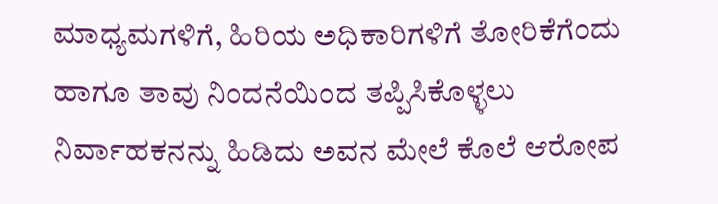ಮಾಧ್ಯಮಗಳಿಗೆ, ಹಿರಿಯ ಅಧಿಕಾರಿಗಳಿಗೆ ತೋರಿಕೆಗೆಂದು ಹಾಗೂ ತಾವು ನಿಂದನೆಯಿಂದ ತಪ್ಪಿಸಿಕೊಳ್ಳಲು ನಿರ್ವಾಹಕನನ್ನು ಹಿಡಿದು ಅವನ ಮೇಲೆ ಕೊಲೆ ಆರೋಪ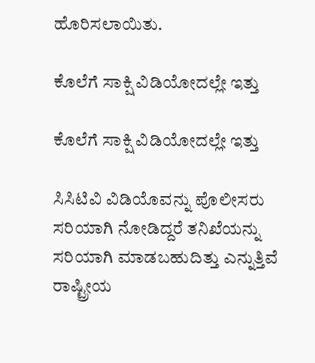ಹೊರಿಸಲಾಯಿತು.

ಕೊಲೆಗೆ ಸಾಕ್ಷಿ ವಿಡಿಯೋದಲ್ಲೇ ಇತ್ತು

ಕೊಲೆಗೆ ಸಾಕ್ಷಿ ವಿಡಿಯೋದಲ್ಲೇ ಇತ್ತು

ಸಿಸಿಟಿವಿ ವಿಡಿಯೊವನ್ನು ಪೊಲೀಸರು ಸರಿಯಾಗಿ ನೋಡಿದ್ದರೆ ತನಿಖೆಯನ್ನು ಸರಿಯಾಗಿ ಮಾಡಬಹುದಿತ್ತು ಎನ್ನುತ್ತಿವೆ ರಾಷ್ಟ್ರೀಯ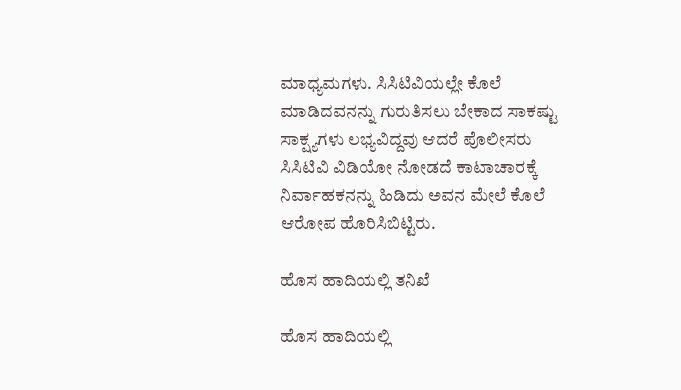ಮಾಧ್ಯಮಗಳು. ಸಿಸಿಟಿವಿಯಲ್ಲೇ ಕೊಲೆ ಮಾಡಿದವನನ್ನು ಗುರುತಿಸಲು ಬೇಕಾದ ಸಾಕಷ್ಟು ಸಾಕ್ಷ್ಯಗಳು ಲಭ್ಯವಿದ್ದವು ಆದರೆ ಪೊಲೀಸರು ಸಿಸಿಟಿವಿ ವಿಡಿಯೋ ನೋಡದೆ ಕಾಟಾಚಾರಕ್ಕೆ ನಿರ್ವಾಹಕನನ್ನು ಹಿಡಿದು ಅವನ ಮೇಲೆ ಕೊಲೆ ಆರೋಪ ಹೊರಿಸಿಬಿಟ್ಟಿರು.

ಹೊಸ ಹಾದಿಯಲ್ಲಿ ತನಿಖೆ

ಹೊಸ ಹಾದಿಯಲ್ಲಿ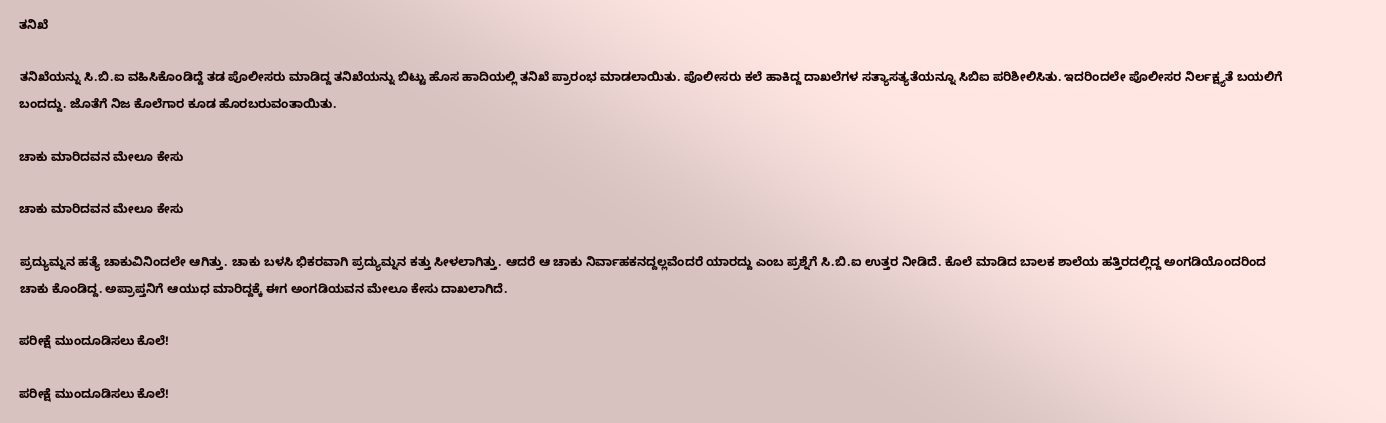ತನಿಖೆ

ತನಿಖೆಯನ್ನು ಸಿ.ಬಿ.ಐ ವಹಿಸಿಕೊಂಡಿದ್ದೆ ತಡ ಪೊಲೀಸರು ಮಾಡಿದ್ದ ತನಿಖೆಯನ್ನು ಬಿಟ್ಟು ಹೊಸ ಹಾದಿಯಲ್ಲಿ ತನಿಖೆ ಪ್ರಾರಂಭ ಮಾಡಲಾಯಿತು. ಪೊಲೀಸರು ಕಲೆ ಹಾಕಿದ್ದ ದಾಖಲೆಗಳ ಸತ್ಯಾಸತ್ಯತೆಯನ್ನೂ ಸಿಬಿಐ ಪರಿಶೀಲಿಸಿತು. ಇದರಿಂದಲೇ ಪೊಲೀಸರ ನಿರ್ಲಕ್ಷ್ಯತೆ ಬಯಲಿಗೆ ಬಂದದ್ದು. ಜೊತೆಗೆ ನಿಜ ಕೊಲೆಗಾರ ಕೂಡ ಹೊರಬರುವಂತಾಯಿತು.

ಚಾಕು ಮಾರಿದವನ ಮೇಲೂ ಕೇಸು

ಚಾಕು ಮಾರಿದವನ ಮೇಲೂ ಕೇಸು

ಪ್ರದ್ಯುಮ್ನನ ಹತ್ಯೆ ಚಾಕುವಿನಿಂದಲೇ ಆಗಿತ್ತು. ಚಾಕು ಬಳಸಿ ಭಿಕರವಾಗಿ ಪ್ರದ್ಯುಮ್ನನ ಕತ್ತು ಸೀಳಲಾಗಿತ್ತು. ಆದರೆ ಆ ಚಾಕು ನಿರ್ವಾಹಕನದ್ದಲ್ಲವೆಂದರೆ ಯಾರದ್ದು ಎಂಬ ಪ್ರಶ್ನೆಗೆ ಸಿ.ಬಿ.ಐ ಉತ್ತರ ನೀಡಿದೆ. ಕೊಲೆ ಮಾಡಿದ ಬಾಲಕ ಶಾಲೆಯ ಹತ್ತಿರದಲ್ಲಿದ್ದ ಅಂಗಡಿಯೊಂದರಿಂದ ಚಾಕು ಕೊಂಡಿದ್ದ. ಅಪ್ರಾಪ್ತನಿಗೆ ಆಯುಧ ಮಾರಿದ್ದಕ್ಕೆ ಈಗ ಅಂಗಡಿಯವನ ಮೇಲೂ ಕೇಸು ದಾಖಲಾಗಿದೆ.

ಪರೀಕ್ಷೆ ಮುಂದೂಡಿಸಲು ಕೊಲೆ!

ಪರೀಕ್ಷೆ ಮುಂದೂಡಿಸಲು ಕೊಲೆ!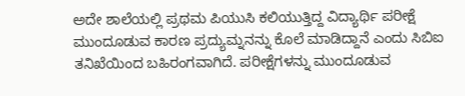ಅದೇ ಶಾಲೆಯಲ್ಲಿ ಪ್ರಥಮ ಪಿಯುಸಿ ಕಲಿಯುತ್ತಿದ್ದ ವಿದ್ಯಾರ್ಥಿ ಪರೀಕ್ಷೆ ಮುಂದೂಡುವ ಕಾರಣ ಪ್ರದ್ಯುಮ್ನನನ್ನು ಕೊಲೆ ಮಾಡಿದ್ದಾನೆ ಎಂದು ಸಿಬಿಐ ತನಿಖೆಯಿಂದ ಬಹಿರಂಗವಾಗಿದೆ. ಪರೀಕ್ಷೆಗಳನ್ನು ಮುಂದೂಡುವ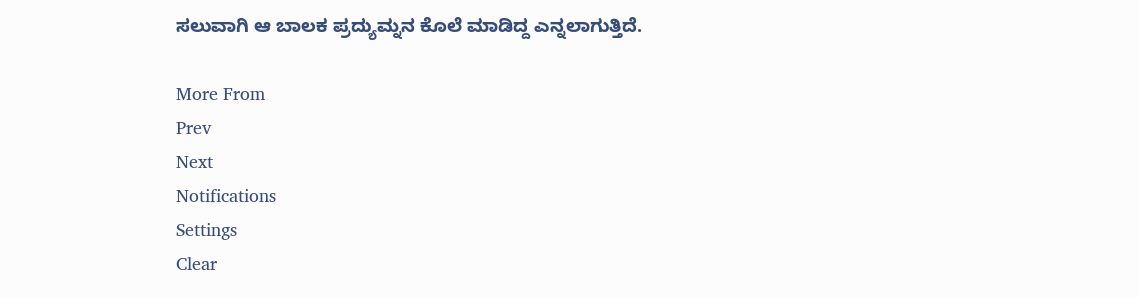ಸಲುವಾಗಿ ಆ ಬಾಲಕ ಪ್ರದ್ಯುಮ್ನನ ಕೊಲೆ ಮಾಡಿದ್ದ ಎನ್ನಲಾಗುತ್ತಿದೆ.

More From
Prev
Next
Notifications
Settings
Clear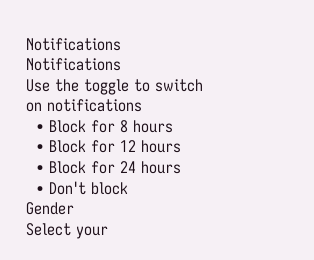Notifications
Notifications
Use the toggle to switch on notifications
  • Block for 8 hours
  • Block for 12 hours
  • Block for 24 hours
  • Don't block
Gender
Select your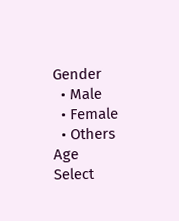Gender
  • Male
  • Female
  • Others
Age
Select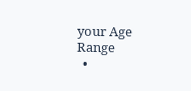your Age Range
  •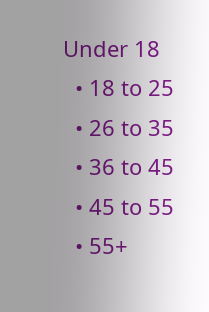Under 18
  • 18 to 25
  • 26 to 35
  • 36 to 45
  • 45 to 55
  • 55+